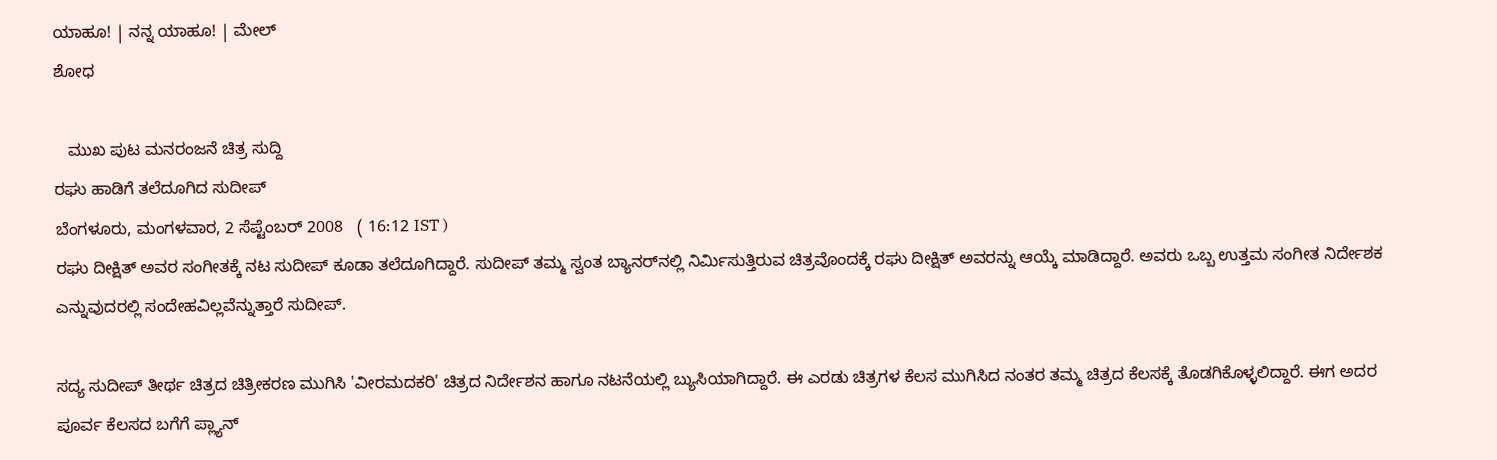ಯಾಹೂ! | ನನ್ನ ಯಾಹೂ! | ಮೇಲ್
ಶೋಧ

   ಮುಖ ಪುಟ ಮನರಂಜನೆ ಚಿತ್ರ ಸುದ್ದಿ
ರಘು ಹಾಡಿಗೆ ತಲೆದೂಗಿದ ಸುದೀಪ್
ಬೆಂಗಳೂರು, ಮಂಗಳವಾರ, 2 ಸೆಪ್ಟೆಂಬರ್ 2008   ( 16:12 IST )
ರಘು ದೀಕ್ಷಿತ್ ಅವರ ಸಂಗೀತಕ್ಕೆ ನಟ ಸುದೀಪ್ ಕೂಡಾ ತಲೆದೂಗಿದ್ದಾರೆ. ಸುದೀಪ್ ತಮ್ಮ ಸ್ವಂತ ಬ್ಯಾನರ್‌ನಲ್ಲಿ ನಿರ್ಮಿಸುತ್ತಿರುವ ಚಿತ್ರವೊಂದಕ್ಕೆ ರಘು ದೀಕ್ಷಿತ್ ಅವರನ್ನು ಆಯ್ಕೆ ಮಾಡಿದ್ದಾರೆ. ಅವರು ಒಬ್ಬ ಉತ್ತಮ ಸಂಗೀತ ನಿರ್ದೇಶಕ ಎನ್ನುವುದರಲ್ಲಿ ಸಂದೇಹವಿಲ್ಲವೆನ್ನುತ್ತಾರೆ ಸುದೀಪ್.

ಸದ್ಯ ಸುದೀಪ್ ತೀರ್ಥ ಚಿತ್ರದ ಚಿತ್ರೀಕರಣ ಮುಗಿಸಿ 'ವೀರಮದಕರಿ' ಚಿತ್ರದ ನಿರ್ದೇಶನ ಹಾಗೂ ನಟನೆಯಲ್ಲಿ ಬ್ಯುಸಿಯಾಗಿದ್ದಾರೆ. ಈ ಎರಡು ಚಿತ್ರಗಳ ಕೆಲಸ ಮುಗಿಸಿದ ನಂತರ ತಮ್ಮ ಚಿತ್ರದ ಕೆಲಸಕ್ಕೆ ತೊಡಗಿಕೊಳ್ಳಲಿದ್ದಾರೆ. ಈಗ ಅದರ ಪೂರ್ವ ಕೆಲಸದ ಬಗೆಗೆ ಪ್ಲ್ಯಾನ್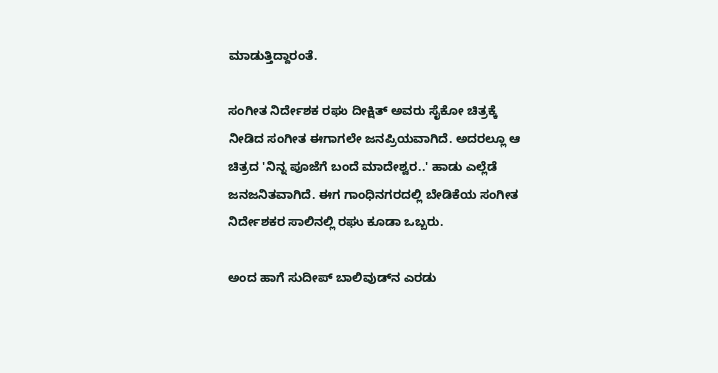ಮಾಡುತ್ತಿದ್ದಾರಂತೆ.

ಸಂಗೀತ ನಿರ್ದೇಶಕ ರಘು ದೀಕ್ಷಿತ್ ಅವರು ಸೈಕೋ ಚಿತ್ರಕ್ಕೆ ನೀಡಿದ ಸಂಗೀತ ಈಗಾಗಲೇ ಜನಪ್ರಿಯವಾಗಿದೆ. ಅದರಲ್ಲೂ ಆ ಚಿತ್ರದ 'ನಿನ್ನ ಪೂಜೆಗೆ ಬಂದೆ ಮಾದೇಶ್ವರ..' ಹಾಡು ಎಲ್ಲೆಡೆ ಜನಜನಿತವಾಗಿದೆ. ಈಗ ಗಾಂಧಿನಗರದಲ್ಲಿ ಬೇಡಿಕೆಯ ಸಂಗೀತ ನಿರ್ದೇಶಕರ ಸಾಲಿನಲ್ಲಿ ರಘು ಕೂಡಾ ಒಬ್ಬರು.

ಅಂದ ಹಾಗೆ ಸುದೀಪ್ ಬಾಲಿವುಡ್‌ನ ಎರಡು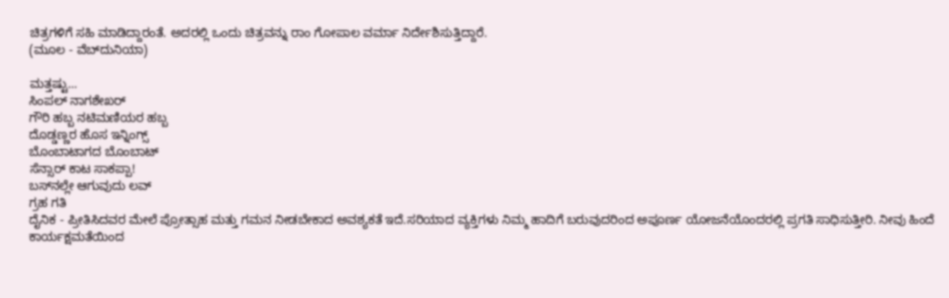ಚಿತ್ರಗಳಿಗೆ ಸಹಿ ಮಾಡಿದ್ದಾರಂತೆ. ಅದರಲ್ಲಿ ಒಂದು ಚಿತ್ರವನ್ನು ರಾಂ ಗೋಪಾಲ ವರ್ಮಾ ನಿರ್ದೇಶಿಸುತ್ತಿದ್ದಾರೆ.
(ಮೂಲ - ವೆಬ್‌ದುನಿಯಾ)

ಮತ್ತಷ್ಟು...
ಸಿಂಪಲ್ ನಾಗಶೇಖರ್‌
ಗೌರಿ ಹಬ್ಬ ನಟಿಮಣಿಯರ ಹಬ್ಬ
ದೊಡ್ಡಣ್ಣರ ಹೊಸ ಇನ್ನಿಂಗ್ಸ್
ಬೊಂಬಾಟಾಗದ ಬೊಂಬಾಟ್
ಸೆನ್ಸಾರ್ ಕಾಟ ಸಾಕಪ್ಪಾ!
ಬಸ್‌ನಲ್ಲೇ ಆಗುವುದು ಲವ್
ಗ್ರಹ ಗತಿ
ದೈನಿಕ - ಪ್ರೀತಿಸಿದವರ ಮೇಲೆ ಪ್ರೋತ್ಸಾಹ ಮತ್ತು ಗಮನ ನೀಡಬೇಕಾದ ಅವಶ್ಯಕತೆ ಇದೆ.ಸರಿಯಾದ ವ್ಯಕ್ತಿಗಳು ನಿಮ್ಮ ಹಾದಿಗೆ ಬರುವುದರಿಂದ ಅಪೂರ್ಣ ಯೋಜನೆಯೊಂದರಲ್ಲಿ ಪ್ರಗತಿ ಸಾಧಿಸುತ್ತೀರಿ. ನೀವು ಹಿಂದೆ ಕಾರ್ಯಕ್ಷಮತೆಯಿಂದ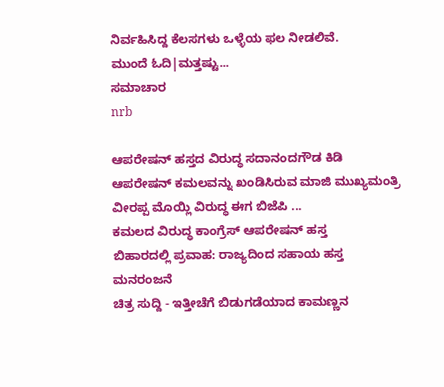ನಿರ್ವಹಿಸಿದ್ದ ಕೆಲಸಗಳು ಒಳ್ಳೆಯ ಫಲ ನೀಡಲಿವೆ.
ಮುಂದೆ ಓದಿ|ಮತ್ತಷ್ಟು...
ಸಮಾಚಾರ
nrb

ಆಪರೇಷನ್ ಹಸ್ತದ ವಿರುದ್ಧ ಸದಾನಂದಗೌಡ ಕಿಡಿ
ಆಪರೇಷನ್ ಕಮಲವನ್ನು ಖಂಡಿಸಿರುವ ಮಾಜಿ ಮುಖ್ಯಮಂತ್ರಿ ವೀರಪ್ಪ ಮೊಯ್ಲಿ ವಿರುದ್ಧ ಈಗ ಬಿಜೆಪಿ ...
ಕಮಲದ ವಿರುದ್ಧ ಕಾಂಗ್ರೆಸ್ ಆಪರೇಷನ್ ಹಸ್ತ
ಬಿಹಾರದಲ್ಲಿ ಪ್ರವಾಹ: ರಾಜ್ಯದಿಂದ ಸಹಾಯ ಹಸ್ತ
ಮನರಂಜನೆ
ಚಿತ್ರ ಸುದ್ದಿ - ಇತ್ತೀಚೆಗೆ ಬಿಡುಗಡೆಯಾದ ಕಾಮಣ್ಣನ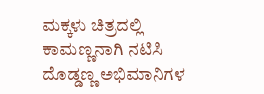ಮಕ್ಕಳು ಚಿತ್ರದಲ್ಲಿ ಕಾಮಣ್ಣನಾಗಿ ನಟಿಸಿ ದೊಡ್ಡಣ್ಣ ಅಭಿಮಾನಿಗಳ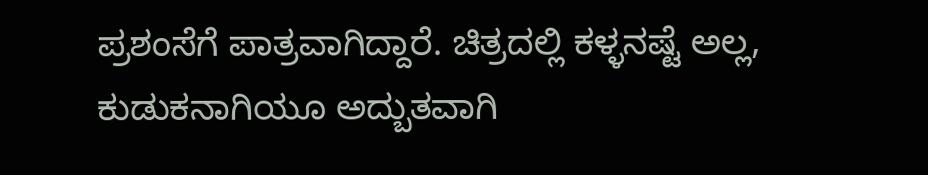ಪ್ರಶಂಸೆಗೆ ಪಾತ್ರವಾಗಿದ್ದಾರೆ. ಚಿತ್ರದಲ್ಲಿ ಕಳ್ಳನಷ್ಟೆ ಅಲ್ಲ, ಕುಡುಕನಾಗಿಯೂ ಅದ್ಬುತವಾಗಿ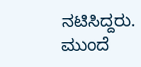ನಟಿಸಿದ್ದರು.
ಮುಂದೆ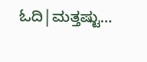ಓದಿ|ಮತ್ತಷ್ಟು...